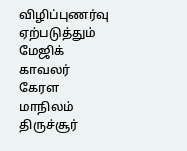விழிப்புணர்வு ஏற்படுத்தும் மேஜிக் காவலர்
கேரள மாநிலம் திருச்சூர்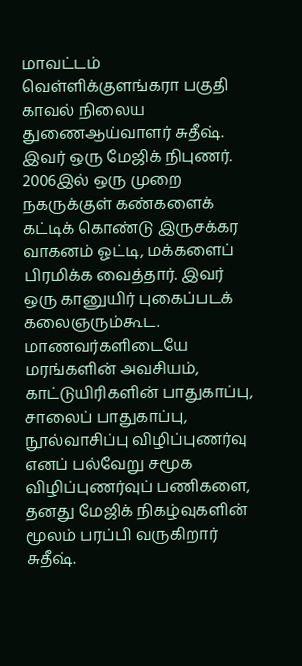மாவட்டம் வெள்ளிக்குளங்கரா பகுதி காவல் நிலைய துணைஆய்வாளர் சுதீஷ். இவர் ஒரு மேஜிக் நிபுணர். 2006இல் ஒரு முறை நகருக்குள் கண்களைக் கட்டிக் கொண்டு இருசக்கர வாகனம் ஓட்டி, மக்களைப் பிரமிக்க வைத்தார். இவர் ஒரு கானுயிர் புகைப்படக் கலைஞரும்கூட. மாணவர்களிடையே மரங்களின் அவசியம், காட்டுயிரிகளின் பாதுகாப்பு, சாலைப் பாதுகாப்பு, நூல்வாசிப்பு விழிப்புணர்வு எனப் பல்வேறு சமூக விழிப்புணர்வுப் பணிகளை, தனது மேஜிக் நிகழ்வுகளின் மூலம் பரப்பி வருகிறார் சுதீஷ்.